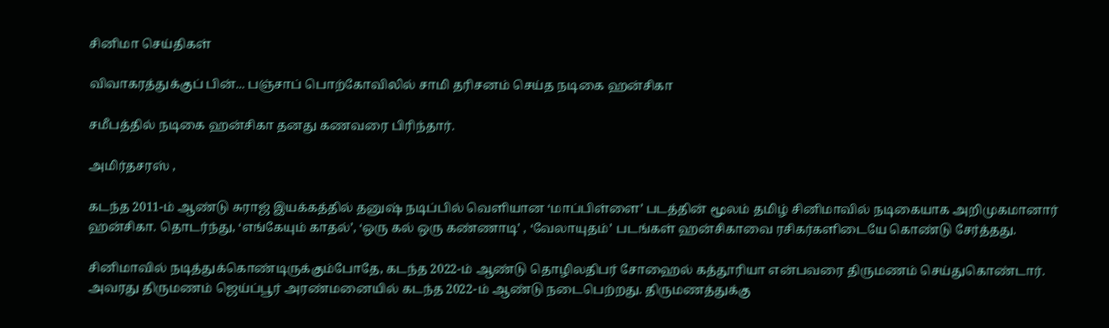சினிமா செய்திகள்

விவாகரத்துக்குப் பின்... பஞ்சாப் பொற்கோவிலில் சாமி தரிசனம் செய்த நடிகை ஹன்சிகா

சமீபத்தில் நடிகை ஹன்சிகா தனது கணவரை பிரிந்தார்.

அமிர்தசரஸ் ,

கடந்த 2011-ம் ஆண்டு சுராஜ் இயக்கத்தில் தனுஷ் நடிப்பில் வெளியான ‘மாப்பிள்ளை’ படத்தின் மூலம் தமிழ் சினிமாவில் நடிகையாக அறிமுகமானார் ஹன்சிகா. தொடர்ந்து, ‘எங்கேயும் காதல்’, ‘ஒரு கல் ஒரு கண்ணாடி’ , ‘வேலாயுதம்’ படங்கள் ஹன்சிகாவை ரசிகர்களிடையே கொண்டு சேர்த்தது.

சினிமாவில் நடித்துக்கொண்டிருக்கும்போதே, கடந்த 2022-ம் ஆண்டு தொழிலதிபர் சோஹைல் கத்தூரியா என்பவரை திருமணம் செய்துகொண்டார். அவரது திருமணம் ஜெய்ப்பூர் அரண்மனையில் கடந்த 2022-ம் ஆண்டு நடைபெற்றது. திருமணத்துக்கு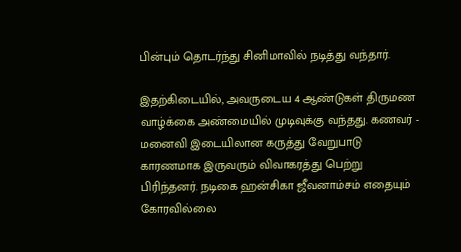பின்பும் தொடர்ந்து சினிமாவில் நடித்து வந்தார்.

இதற்கிடையில், அவருடைய 4 ஆண்டுகள் திருமண வாழ்க்கை அண்மையில் முடிவுக்கு வந்தது. கணவர் - மனைவி இடையிலான கருத்து வேறுபாடு காரணமாக இருவரும் விவாகரத்து பெற்று பிரிந்தனர். நடிகை ஹன்சிகா ஜீவனாம்சம் எதையும் கோரவில்லை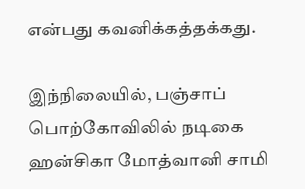என்பது கவனிக்கத்தக்கது.

இந்நிலையில், பஞ்சாப் பொற்கோவிலில் நடிகை ஹன்சிகா மோத்வானி சாமி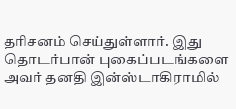தரிசனம் செய்துள்ளார். இது தொடர்பான் புகைப்படங்களை அவர் தனதி இன்ஸ்டாகிராமில்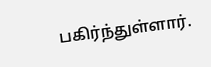பகிர்ந்துள்ளார்.